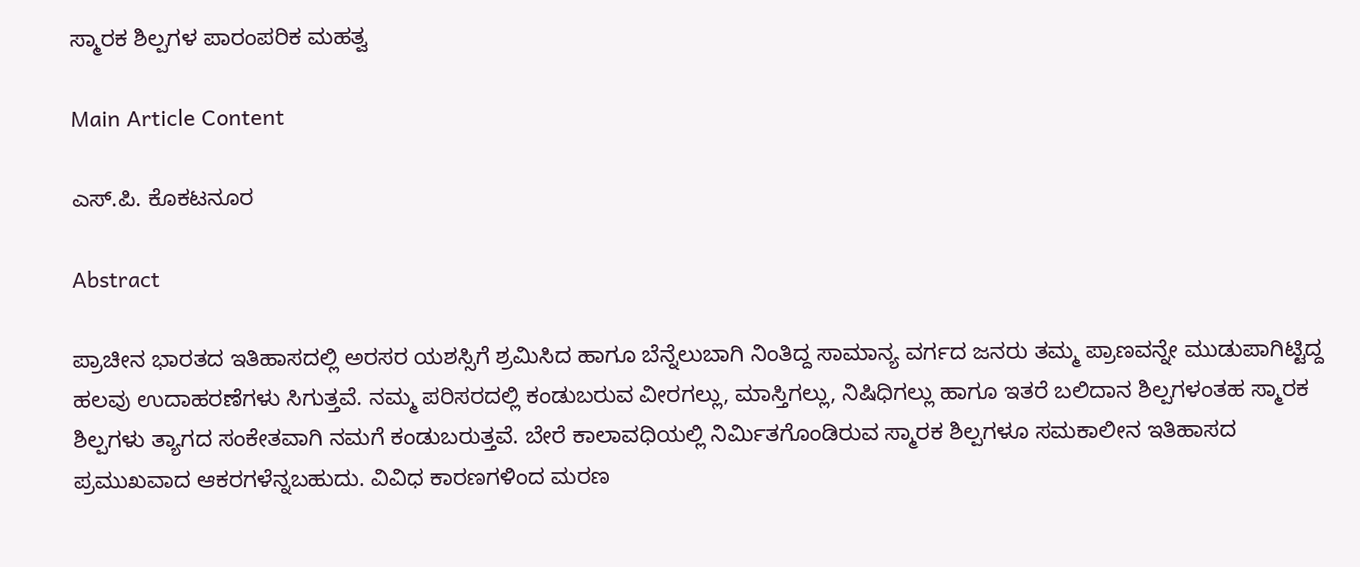ಸ್ಮಾರಕ ಶಿಲ್ಪಗಳ ಪಾರಂಪರಿಕ ಮಹತ್ವ

Main Article Content

ಎಸ್.ಪಿ. ಕೊಕಟನೂರ

Abstract

ಪ್ರಾಚೀನ ಭಾರತದ ಇತಿಹಾಸದಲ್ಲಿ ಅರಸರ ಯಶಸ್ಸಿಗೆ ಶ್ರಮಿಸಿದ ಹಾಗೂ ಬೆನ್ನೆಲುಬಾಗಿ ನಿಂತಿದ್ದ ಸಾಮಾನ್ಯ ವರ್ಗದ ಜನರು ತಮ್ಮ ಪ್ರಾಣವನ್ನೇ ಮುಡುಪಾಗಿಟ್ಟಿದ್ದ ಹಲವು ಉದಾಹರಣೆಗಳು ಸಿಗುತ್ತವೆ. ನಮ್ಮ ಪರಿಸರದಲ್ಲಿ ಕಂಡುಬರುವ ವೀರಗಲ್ಲು, ಮಾಸ್ತಿಗಲ್ಲು, ನಿಷಿಧಿಗಲ್ಲು ಹಾಗೂ ಇತರೆ ಬಲಿದಾನ ಶಿಲ್ಪಗಳಂತಹ ಸ್ಮಾರಕ ಶಿಲ್ಪಗಳು ತ್ಯಾಗದ ಸಂಕೇತವಾಗಿ ನಮಗೆ ಕಂಡುಬರುತ್ತವೆ. ಬೇರೆ ಕಾಲಾವಧಿಯಲ್ಲಿ ನಿರ್ಮಿತಗೊಂಡಿರುವ ಸ್ಮಾರಕ ಶಿಲ್ಪಗಳೂ ಸಮಕಾಲೀನ ಇತಿಹಾಸದ ಪ್ರಮುಖವಾದ ಆಕರಗಳೆನ್ನಬಹುದು. ವಿವಿಧ ಕಾರಣಗಳಿಂದ ಮರಣ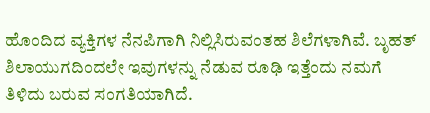ಹೊಂದಿದ ವ್ಯಕ್ತಿಗಳ ನೆನಪಿಗಾಗಿ ನಿಲ್ಲಿಸಿರುವಂತಹ ಶಿಲೆಗಳಾಗಿವೆ. ಬೃಹತ್ ಶಿಲಾಯುಗದಿಂದಲೇ ಇವುಗಳನ್ನು ನೆಡುವ ರೂಢಿ ಇತ್ತೆಂದು ನಮಗೆ ತಿಳಿದು ಬರುವ ಸಂಗತಿಯಾಗಿದೆ.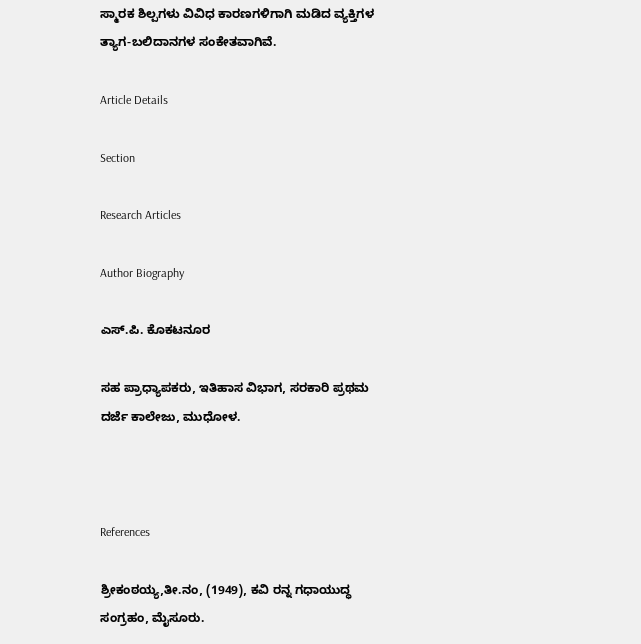ಸ್ಮಾರಕ ಶಿಲ್ಪಗಳು ವಿವಿಧ ಕಾರಣಗಳಿಗಾಗಿ ಮಡಿದ ವ್ಯಕ್ತಿಗಳ ತ್ಯಾಗ-ಬಲಿದಾನಗಳ ಸಂಕೇತವಾಗಿವೆ.

Article Details

Section

Research Articles

Author Biography

ಎಸ್.ಪಿ. ಕೊಕಟನೂರ

ಸಹ ಪ್ರಾಧ್ಯಾಪಕರು, ಇತಿಹಾಸ ವಿಭಾಗ, ಸರಕಾರಿ ಪ್ರಥಮ ದರ್ಜೆ ಕಾಲೇಜು, ಮುಧೋಳ.



References

ಶ್ರೀಕಂಠಯ್ಯ,ತೀ.ನಂ, (1949), ಕವಿ ರನ್ನ ಗಧಾಯುದ್ಧ ಸಂಗ್ರಹಂ, ಮೈಸೂರು.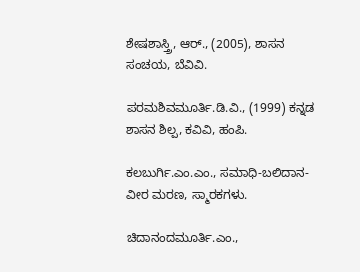ಶೇಷಶಾಸ್ತ್ರಿ, ಆರ್., (2005), ಶಾಸನ ಸಂಚಯ, ಬೆವಿವಿ.

ಪರಮಶಿವಮೂರ್ತಿ.ಡಿ.ವಿ., (1999) ಕನ್ನಡ ಶಾಸನ ಶಿಲ್ಪ, ಕವಿವಿ, ಹಂಪಿ.

ಕಲಬುರ್ಗಿ.ಎಂ.ಎಂ., ಸಮಾಧಿ-ಬಲಿದಾನ-ವೀರ ಮರಣ, ಸ್ಮಾರಕಗಳು.

ಚಿದಾನಂದಮೂರ್ತಿ.ಎಂ.,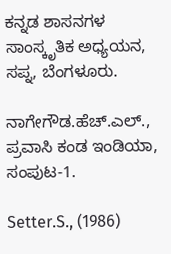ಕನ್ನಡ ಶಾಸನಗಳ ಸಾಂಸ್ಕೃತಿಕ ಅಧ್ಯಯನ, ಸಪ್ನ, ಬೆಂಗಳೂರು.

ನಾಗೇಗೌಡ.ಹೆಚ್.ಎಲ್., ಪ್ರವಾಸಿ ಕಂಡ ಇಂಡಿಯಾ, ಸಂಪುಟ-1.

Setter.S., (1986)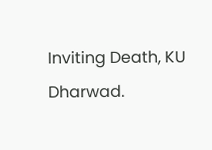Inviting Death, KU Dharwad.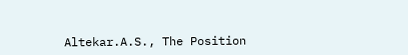Altekar.A.S., The Position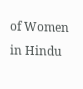of Women in Hindu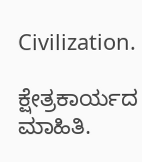Civilization.

ಕ್ಷೇತ್ರಕಾರ್ಯದ ಮಾಹಿತಿ.